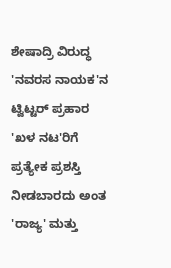ಶೇಷಾದ್ರಿ ವಿರುದ್ಧ 'ನವರಸ ನಾಯಕ'ನ ಟ್ವಿಟ್ಟರ್ ಪ್ರಹಾರ
'ಖಳ ನಟ'ರಿಗೆ ಪ್ರತ್ಯೇಕ ಪ್ರಶಸ್ತಿ ನೀಡಬಾರದು ಅಂತ 'ರಾಜ್ಯ' ಮತ್ತು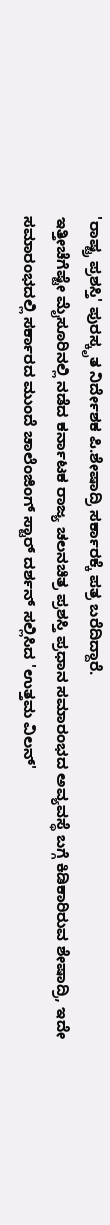'ರಾಷ್ಟ್ರ ಪ್ರಶಸ್ತಿ' ಪುರಸ್ಕೃತ ನಿರ್ದೇಶಕ ಪಿ.ಶೇಷಾದ್ರಿ ಸರ್ಕಾರಕ್ಕೆ ಪತ್ರ ಬರೆದಿದ್ದಾರೆ.
ಇತ್ತೀಚೆಗೆಷ್ಟೇ ಮೈಸೂರಿನಲ್ಲಿ ನಡೆದ ಕರ್ನಾಟಕ ರಾಜ್ಯ ಚಲನಚಿತ್ರ ಪ್ರಶಸ್ತಿ ಪ್ರಧಾನ ಸಮಾರಂಭದ ಅವ್ಯವಸ್ಥೆ ಬಗ್ಗೆ ಕಿಡಿಕಾರಿರುವ ಶೇಷಾದ್ರಿ, ಇದೇ ಸಮಾರಂಭದಲ್ಲಿ ಸರ್ಕಾರದ ಮುಂದೆ ಚಾಲೆಂಜಿಂಗ್ ಸ್ಟಾರ್ ದರ್ಶನ್ ಸಲ್ಲಿಸಿದ 'ಉತ್ತಮ ವಿಲನ್'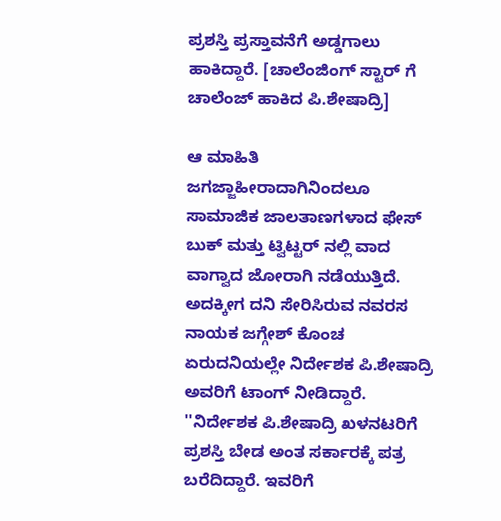ಪ್ರಶಸ್ತಿ ಪ್ರಸ್ತಾವನೆಗೆ ಅಡ್ಡಗಾಲು ಹಾಕಿದ್ದಾರೆ. [ಚಾಲೆಂಜಿಂಗ್ ಸ್ಟಾರ್ ಗೆ ಚಾಲೆಂಜ್ ಹಾಕಿದ ಪಿ.ಶೇಷಾದ್ರಿ]

ಆ ಮಾಹಿತಿ ಜಗಜ್ಜಾಹೀರಾದಾಗಿನಿಂದಲೂ ಸಾಮಾಜಿಕ ಜಾಲತಾಣಗಳಾದ ಫೇಸ್ ಬುಕ್ ಮತ್ತು ಟ್ವಿಟ್ಟರ್ ನಲ್ಲಿ ವಾದ ವಾಗ್ವಾದ ಜೋರಾಗಿ ನಡೆಯುತ್ತಿದೆ. ಅದಕ್ಕೀಗ ದನಿ ಸೇರಿಸಿರುವ ನವರಸ ನಾಯಕ ಜಗ್ಗೇಶ್ ಕೊಂಚ ಏರುದನಿಯಲ್ಲೇ ನಿರ್ದೇಶಕ ಪಿ.ಶೇಷಾದ್ರಿ ಅವರಿಗೆ ಟಾಂಗ್ ನೀಡಿದ್ದಾರೆ.
''ನಿರ್ದೇಶಕ ಪಿ.ಶೇಷಾದ್ರಿ ಖಳನಟರಿಗೆ ಪ್ರಶಸ್ತಿ ಬೇಡ ಅಂತ ಸರ್ಕಾರಕ್ಕೆ ಪತ್ರ ಬರೆದಿದ್ದಾರೆ. ಇವರಿಗೆ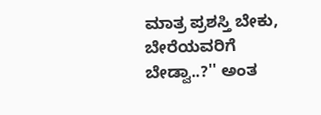ಮಾತ್ರ ಪ್ರಶಸ್ತಿ ಬೇಕು, ಬೇರೆಯವರಿಗೆ ಬೇಡ್ವಾ..?'' ಅಂತ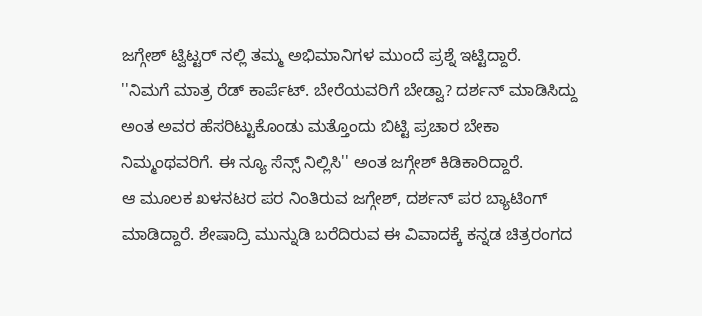ಜಗ್ಗೇಶ್ ಟ್ವಿಟ್ಟರ್ ನಲ್ಲಿ ತಮ್ಮ ಅಭಿಮಾನಿಗಳ ಮುಂದೆ ಪ್ರಶ್ನೆ ಇಟ್ಟಿದ್ದಾರೆ.
''ನಿಮಗೆ ಮಾತ್ರ ರೆಡ್ ಕಾರ್ಪೆಟ್. ಬೇರೆಯವರಿಗೆ ಬೇಡ್ವಾ? ದರ್ಶನ್ ಮಾಡಿಸಿದ್ದು ಅಂತ ಅವರ ಹೆಸರಿಟ್ಟುಕೊಂಡು ಮತ್ತೊಂದು ಬಿಟ್ಟಿ ಪ್ರಚಾರ ಬೇಕಾ ನಿಮ್ಮಂಥವರಿಗೆ. ಈ ನ್ಯೂ ಸೆನ್ಸ್ ನಿಲ್ಲಿಸಿ'' ಅಂತ ಜಗ್ಗೇಶ್ ಕಿಡಿಕಾರಿದ್ದಾರೆ.
ಆ ಮೂಲಕ ಖಳನಟರ ಪರ ನಿಂತಿರುವ ಜಗ್ಗೇಶ್, ದರ್ಶನ್ ಪರ ಬ್ಯಾಟಿಂಗ್ ಮಾಡಿದ್ದಾರೆ. ಶೇಷಾದ್ರಿ ಮುನ್ನುಡಿ ಬರೆದಿರುವ ಈ ವಿವಾದಕ್ಕೆ ಕನ್ನಡ ಚಿತ್ರರಂಗದ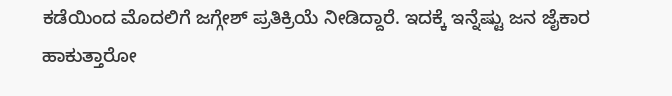ಕಡೆಯಿಂದ ಮೊದಲಿಗೆ ಜಗ್ಗೇಶ್ ಪ್ರತಿಕ್ರಿಯೆ ನೀಡಿದ್ದಾರೆ. ಇದಕ್ಕೆ ಇನ್ನೆಷ್ಟು ಜನ ಜೈಕಾರ ಹಾಕುತ್ತಾರೋ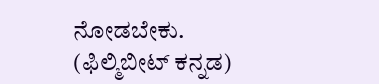ನೋಡಬೇಕು. (ಫಿಲ್ಮಿಬೀಟ್ ಕನ್ನಡ)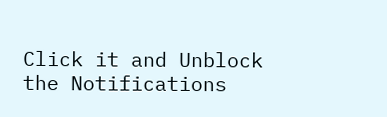Click it and Unblock the Notifications